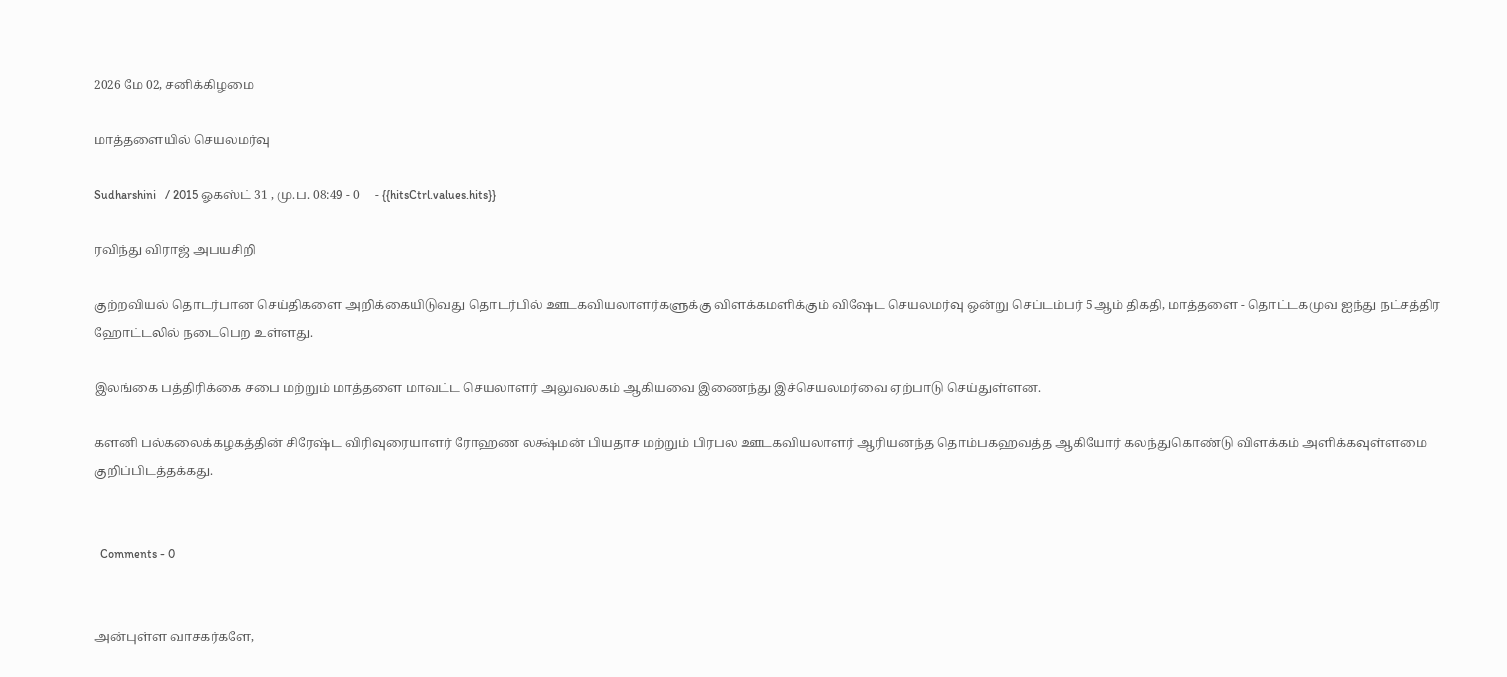2026 மே 02, சனிக்கிழமை

மாத்தளையில் செயலமர்வு

Sudharshini   / 2015 ஓகஸ்ட் 31 , மு.ப. 08:49 - 0     - {{hitsCtrl.values.hits}}

ரவிந்து விராஜ் அபயசிறி

குற்றவியல் தொடர்பான செய்திகளை அறிக்கையிடுவது தொடர்பில் ஊடகவியலாளர்களுக்கு விளக்கமளிக்கும் விஷேட செயலமர்வு ஒன்று செப்டம்பர் 5ஆம் திகதி, மாத்தளை - தொட்டகமுவ ஐந்து நட்சத்திர ஹோட்டலில் நடைபெற உள்ளது.

இலங்கை பத்திரிக்கை சபை மற்றும் மாத்தளை மாவட்ட செயலாளர் அலுவலகம் ஆகியவை இணைந்து இச்செயலமர்வை ஏற்பாடு செய்துள்ளன.

களனி பல்கலைக்கழகத்தின் சிரேஷ்ட விரிவுரையாளர் ரோஹண லக்ஷ்மன் பியதாச மற்றும் பிரபல ஊடகவியலாளர் ஆரியனந்த தொம்பகஹவத்த ஆகியோர் கலந்துகொண்டு விளக்கம் அளிக்கவுள்ளமை குறிப்பிடத்தக்கது.


  Comments - 0


அன்புள்ள வாசகர்களே,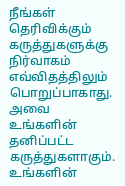நீங்கள் தெரிவிக்கும் கருத்துகளுக்கு நிர்வாகம் எவ்விதத்திலும் பொறுப்பாகாது. அவை உங்களின் தனிப்பட்ட கருத்துகளாகும். உங்களின்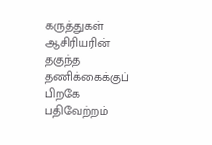கருத்துகள் ஆசிரியரின் தகுந்த தணிக்கைக்குப் பிறகே பதிவேற்றம்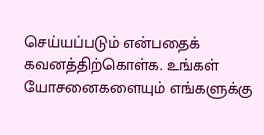செய்யப்படும் என்பதைக் கவனத்திற்கொள்க. உங்கள் யோசனைகளையும் எங்களுக்கு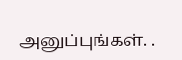அனுப்புங்கள். .